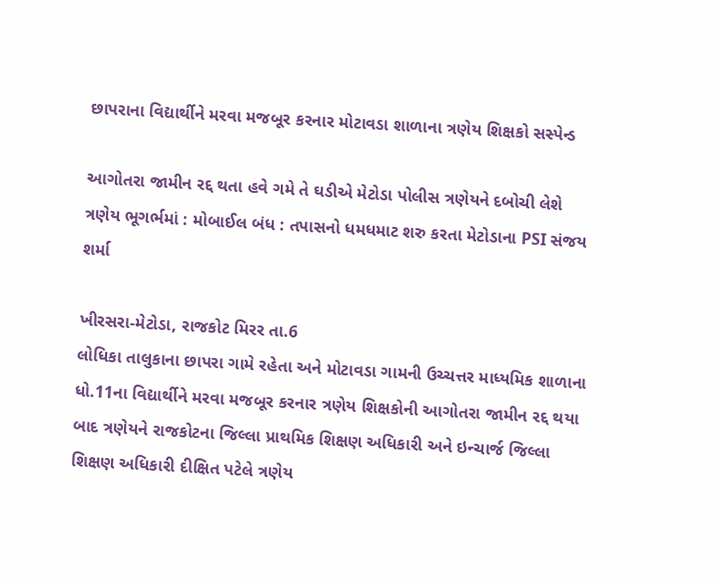છાપરાના વિદ્યાર્થીને મરવા મજબૂર કરનાર મોટાવડા શાળાના ત્રણેય શિક્ષકો સસ્પેન્ડ

આગોતરા જામીન રદ્દ થતા હવે ગમે તે ઘડીએ મેટોડા પોલીસ ત્રણેયને દબોચી લેશે
ત્રણેય ભૂગર્ભમાં : મોબાઈલ બંધ : તપાસનો ધમધમાટ શરુ કરતા મેટોડાના PSI સંજય શર્મા

ખીરસરા-મેટોડા, રાજકોટ મિરર તા.6
લોધિકા તાલુકાના છાપરા ગામે રહેતા અને મોટાવડા ગામની ઉચ્ચત્તર માધ્યમિક શાળાના ધો.11ના વિદ્યાર્થીને મરવા મજબૂર કરનાર ત્રણેય શિક્ષકોની આગોતરા જામીન રદ્દ થયા બાદ ત્રણેયને રાજકોટના જિલ્લા પ્રાથમિક શિક્ષણ અધિકારી અને ઇન્ચાર્જ જિલ્લા શિક્ષણ અધિકારી દીક્ષિત પટેલે ત્રણેય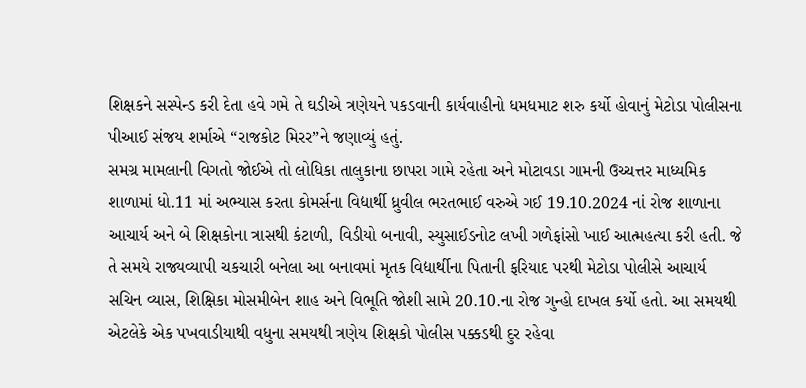શિક્ષકને સસ્પેન્ડ કરી દેતા હવે ગમે તે ઘડીએ ત્રણેયને પકડવાની કાર્યવાહીનો ધમધમાટ શરુ કર્યો હોવાનું મેટોડા પોલીસના પીઆઈ સંજય શર્માએ “રાજકોટ મિરર”ને જણાવ્યું હતું.
સમગ્ર મામલાની વિગતો જોઈએ તો લોધિકા તાલુકાના છાપરા ગામે રહેતા અને મોટાવડા ગામની ઉચ્ચત્તર માધ્યમિક શાળામાં ધો.11 માં અભ્યાસ કરતા કોમર્સના વિદ્યાર્થી ધ્રુવીલ ભરતભાઈ વરુએ ગઈ 19.10.2024 નાં રોજ શાળાના આચાર્ય અને બે શિક્ષકોના ત્રાસથી કંટાળી, વિડીયો બનાવી, સ્યુસાઈડનોટ લખી ગળેફાંસો ખાઈ આત્મહત્યા કરી હતી. જે તે સમયે રાજ્યવ્યાપી ચકચારી બનેલા આ બનાવમાં મૃતક વિદ્યાર્થીના પિતાની ફરિયાદ પરથી મેટોડા પોલીસે આચાર્ય સચિન વ્યાસ, શિક્ષિકા મોસમીબેન શાહ અને વિભૂતિ જોશી સામે 20.10.ના રોજ ગુન્હો દાખલ કર્યો હતો. આ સમયથી એટલેકે એક પખવાડીયાથી વધુના સમયથી ત્રણેય શિક્ષકો પોલીસ પક્કડથી દુર રહેવા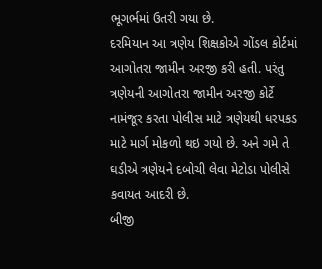ભૂગર્ભમાં ઉતરી ગયા છે.
દરમિયાન આ ત્રણેય શિક્ષકોએ ગોંડલ કોર્ટમાં આગોતરા જામીન અરજી કરી હતી. પરંતુ ત્રણેયની આગોતરા જામીન અરજી કોર્ટે નામંજૂર કરતા પોલીસ માટે ત્રણેયથી ધરપકડ માટે માર્ગ મોકળો થઇ ગયો છે. અને ગમે તે ઘડીએ ત્રણેયને દબોચી લેવા મેટોડા પોલીસે કવાયત આદરી છે.
બીજી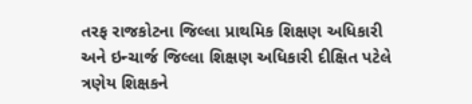તરફ રાજકોટના જિલ્લા પ્રાથમિક શિક્ષણ અધિકારી અને ઇન્ચાર્જ જિલ્લા શિક્ષણ અધિકારી દીક્ષિત પટેલે ત્રણેય શિક્ષકને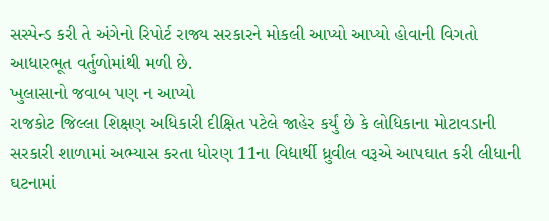સસ્પેન્ડ કરી તે અંગેનો રિપોર્ટ રાજ્ય સરકારને મોકલી આપ્યો આપ્યો હોવાની વિગતો આધારભૂત વર્તુળોમાંથી મળી છે.
ખુલાસાનો જવાબ પણ ન આપ્યો
રાજકોટ જિલ્લા શિક્ષણ અધિકારી દીક્ષિત પટેલે જાહેર કર્યું છે કે લોધિકાના મોટાવડાની સરકારી શાળામાં અભ્યાસ કરતા ધોરણ 11ના વિદ્યાર્થી ધ્રુવીલ વરૂએ આપઘાત કરી લીધાની ઘટનામાં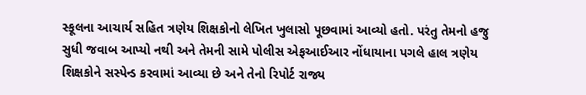સ્કૂલના આચાર્ય સહિત ત્રણેય શિક્ષકોનો લેખિત ખુલાસો પૂછવામાં આવ્યો હતો. પરંતુ તેમનો હજુ સુધી જવાબ આપ્યો નથી અને તેમની સામે પોલીસ એફઆઈઆર નોંધાયાના પગલે હાલ ત્રણેય શિક્ષકોને સસ્પેન્ડ કરવામાં આવ્યા છે અને તેનો રિપોર્ટ રાજ્ય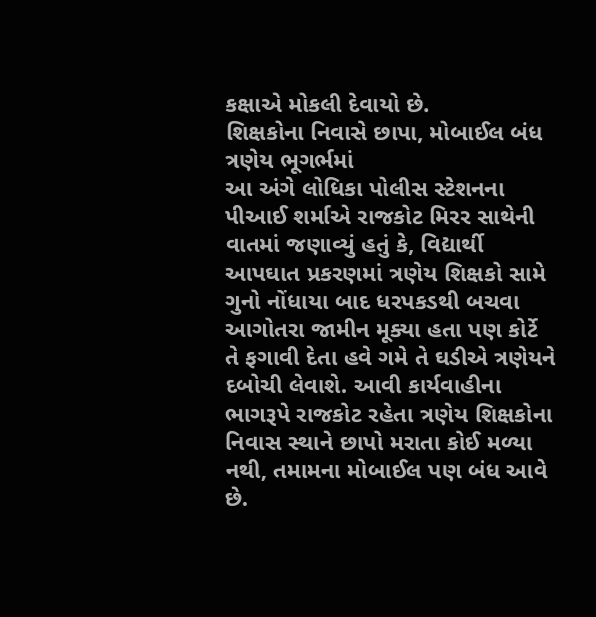કક્ષાએ મોકલી દેવાયો છે.
શિક્ષકોના નિવાસે છાપા, મોબાઈલ બંધ ત્રણેય ભૂગર્ભમાં
આ અંગે લોધિકા પોલીસ સ્ટેશનના પીઆઈ શર્માએ રાજકોટ મિરર સાથેની વાતમાં જણાવ્યું હતું કે, વિદ્યાર્થી આપઘાત પ્રકરણમાં ત્રણેય શિક્ષકો સામે ગુનો નોંધાયા બાદ ધરપકડથી બચવા આગોતરા જામીન મૂક્યા હતા પણ કોર્ટે તે ફગાવી દેતા હવે ગમે તે ઘડીએ ત્રણેયને દબોચી લેવાશે. આવી કાર્યવાહીના ભાગરૂપે રાજકોટ રહેતા ત્રણેય શિક્ષકોના નિવાસ સ્થાને છાપો મરાતા કોઈ મળ્યા નથી, તમામના મોબાઈલ પણ બંધ આવે છે.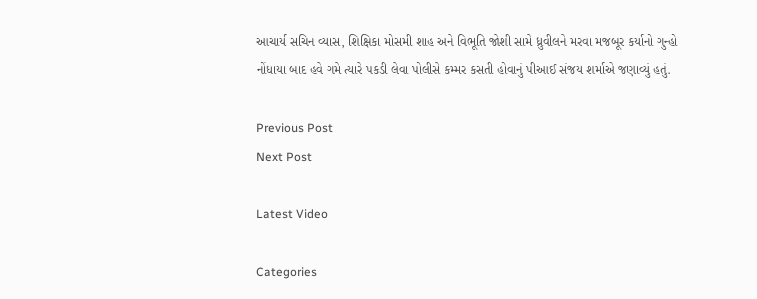આચાર્ય સચિન વ્યાસ, શિક્ષિકા મોસમી શાહ અને વિભૂતિ જોશી સામે ધ્રુવીલને મરવા મજબૂર કર્યાનો ગુન્હો નોંધાયા બાદ હવે ગમે ત્યારે પકડી લેવા પોલીસે કમ્મર કસતી હોવાનું પીઆઈ સંજય શર્માએ જણાવ્યું હતું.

Previous Post
Next Post

Latest Video

Categories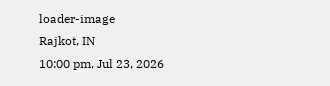loader-image
Rajkot, IN
10:00 pm, Jul 23, 2026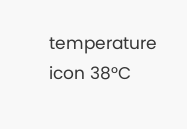temperature icon 38°C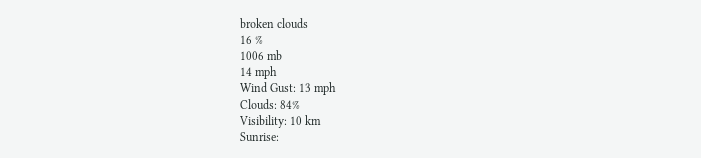broken clouds
16 %
1006 mb
14 mph
Wind Gust: 13 mph
Clouds: 84%
Visibility: 10 km
Sunrise: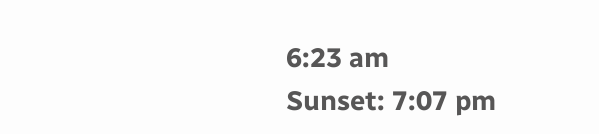6:23 am
Sunset: 7:07 pm